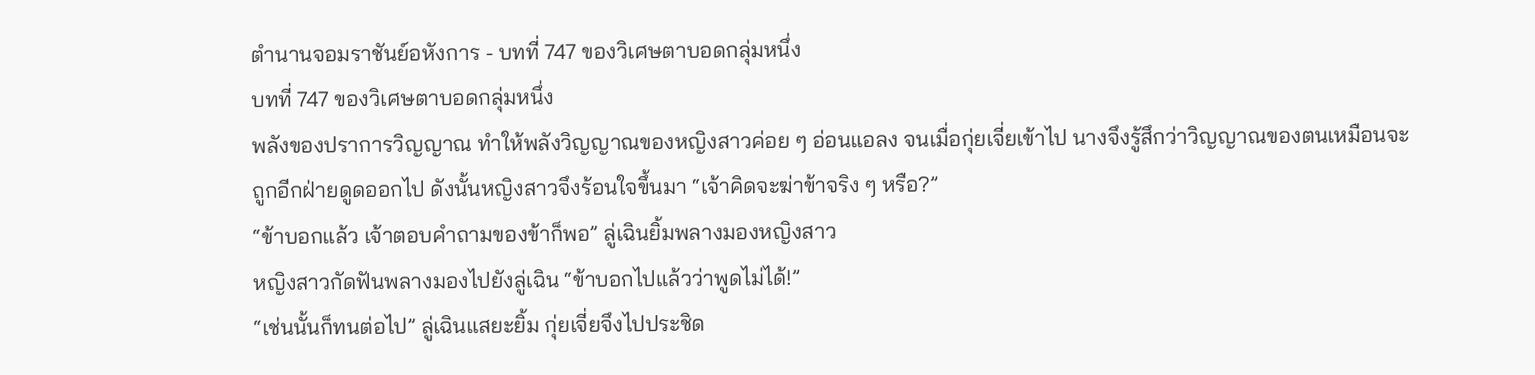ตำนานจอมราชันย์อหังการ - บทที่ 747 ของวิเศษตาบอดกลุ่มหนึ่ง
บทที่ 747 ของวิเศษตาบอดกลุ่มหนึ่ง
พลังของปราการวิญญาณ ทำให้พลังวิญญาณของหญิงสาวค่อย ๆ อ่อนแอลง จนเมื่อกุ่ยเจี่ยเข้าไป นางจึงรู้สึกว่าวิญญาณของตนเหมือนจะถูกอีกฝ่ายดูดออกไป ดังนั้นหญิงสาวจึงร้อนใจขึ้นมา “เจ้าคิดจะฆ่าข้าจริง ๆ หรือ?”
“ข้าบอกแล้ว เจ้าตอบคำถามของข้าก็พอ” ลู่เฉินยิ้มพลางมองหญิงสาว
หญิงสาวกัดฟันพลางมองไปยังลู่เฉิน “ข้าบอกไปแล้วว่าพูดไม่ได้!”
“เช่นนั้นก็ทนต่อไป” ลู่เฉินแสยะยิ้ม กุ่ยเจี่ยจึงไปประชิด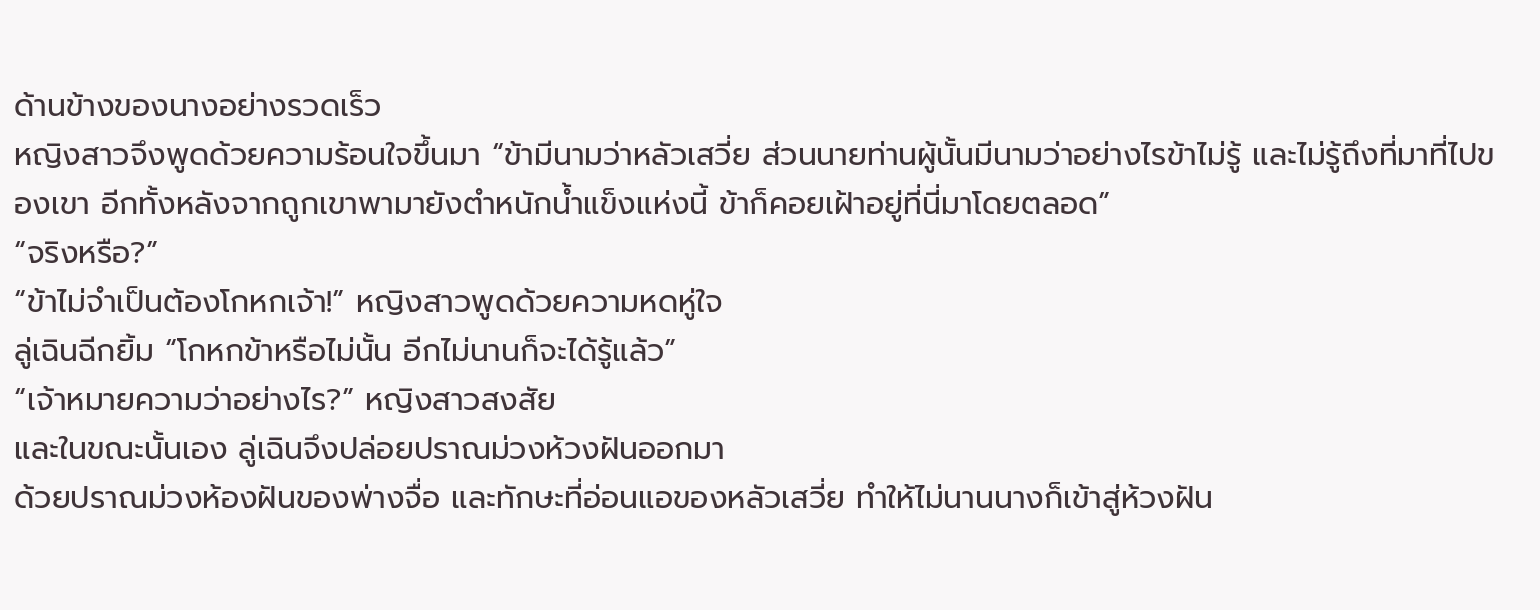ด้านข้างของนางอย่างรวดเร็ว
หญิงสาวจึงพูดด้วยความร้อนใจขึ้นมา “ข้ามีนามว่าหลัวเสวี่ย ส่วนนายท่านผู้นั้นมีนามว่าอย่างไรข้าไม่รู้ และไม่รู้ถึงที่มาที่ไปของเขา อีกทั้งหลังจากถูกเขาพามายังตำหนักน้ำแข็งแห่งนี้ ข้าก็คอยเฝ้าอยู่ที่นี่มาโดยตลอด”
“จริงหรือ?”
“ข้าไม่จำเป็นต้องโกหกเจ้า!” หญิงสาวพูดด้วยความหดหู่ใจ
ลู่เฉินฉีกยิ้ม “โกหกข้าหรือไม่นั้น อีกไม่นานก็จะได้รู้แล้ว”
“เจ้าหมายความว่าอย่างไร?” หญิงสาวสงสัย
และในขณะนั้นเอง ลู่เฉินจึงปล่อยปราณม่วงห้วงฝันออกมา
ด้วยปราณม่วงห้องฝันของพ่างจื่อ และทักษะที่อ่อนแอของหลัวเสวี่ย ทำให้ไม่นานนางก็เข้าสู่ห้วงฝัน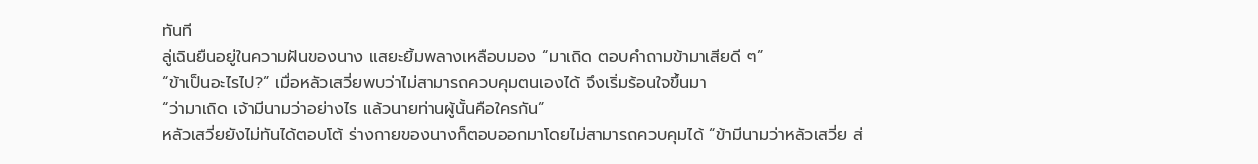ทันที
ลู่เฉินยืนอยู่ในความฝันของนาง แสยะยิ้มพลางเหลือบมอง “มาเถิด ตอบคำถามข้ามาเสียดี ๆ”
“ข้าเป็นอะไรไป?” เมื่อหลัวเสวี่ยพบว่าไม่สามารถควบคุมตนเองได้ จึงเริ่มร้อนใจขึ้นมา
“ว่ามาเถิด เจ้ามีนามว่าอย่างไร แล้วนายท่านผู้นั้นคือใครกัน”
หลัวเสวี่ยยังไม่ทันได้ตอบโต้ ร่างกายของนางก็ตอบออกมาโดยไม่สามารถควบคุมได้ “ข้ามีนามว่าหลัวเสวี่ย ส่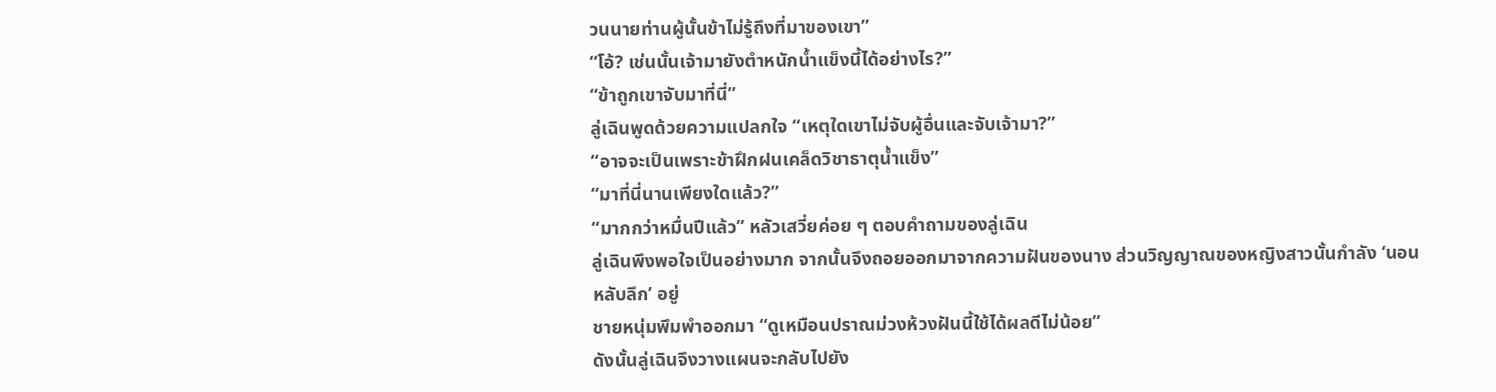วนนายท่านผู้นั้นข้าไม่รู้ถึงที่มาของเขา”
“โอ้? เช่นนั้นเจ้ามายังตำหนักน้ำแข็งนี้ได้อย่างไร?”
“ข้าถูกเขาจับมาที่นี่”
ลู่เฉินพูดด้วยความแปลกใจ “เหตุใดเขาไม่จับผู้อื่นและจับเจ้ามา?”
“อาจจะเป็นเพราะข้าฝึกฝนเคล็ดวิชาธาตุน้ำแข็ง”
“มาที่นี่นานเพียงใดแล้ว?”
“มากกว่าหมื่นปีแล้ว” หลัวเสวี่ยค่อย ๆ ตอบคำถามของลู่เฉิน
ลู่เฉินพึงพอใจเป็นอย่างมาก จากนั้นจึงถอยออกมาจากความฝันของนาง ส่วนวิญญาณของหญิงสาวนั้นกำลัง ‘นอนหลับลึก’ อยู่
ชายหนุ่มพึมพำออกมา “ดูเหมือนปราณม่วงห้วงฝันนี้ใช้ได้ผลดีไม่น้อย”
ดังนั้นลู่เฉินจึงวางแผนจะกลับไปยัง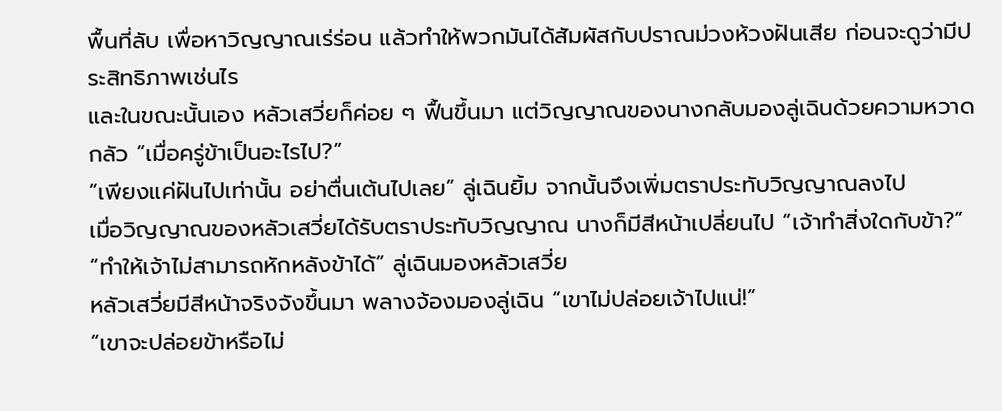พื้นที่ลับ เพื่อหาวิญญาณเร่ร่อน แล้วทำให้พวกมันได้สัมผัสกับปราณม่วงห้วงฝันเสีย ก่อนจะดูว่ามีประสิทธิภาพเช่นไร
และในขณะนั้นเอง หลัวเสวี่ยก็ค่อย ๆ ฟื้นขึ้นมา แต่วิญญาณของนางกลับมองลู่เฉินด้วยความหวาดกลัว “เมื่อครู่ข้าเป็นอะไรไป?”
“เพียงแค่ฝันไปเท่านั้น อย่าตื่นเต้นไปเลย” ลู่เฉินยิ้ม จากนั้นจึงเพิ่มตราประทับวิญญาณลงไป
เมื่อวิญญาณของหลัวเสวี่ยได้รับตราประทับวิญญาณ นางก็มีสีหน้าเปลี่ยนไป “เจ้าทำสิ่งใดกับข้า?”
“ทำให้เจ้าไม่สามารถหักหลังข้าได้” ลู่เฉินมองหลัวเสวี่ย
หลัวเสวี่ยมีสีหน้าจริงจังขึ้นมา พลางจ้องมองลู่เฉิน “เขาไม่ปล่อยเจ้าไปแน่!”
“เขาจะปล่อยข้าหรือไม่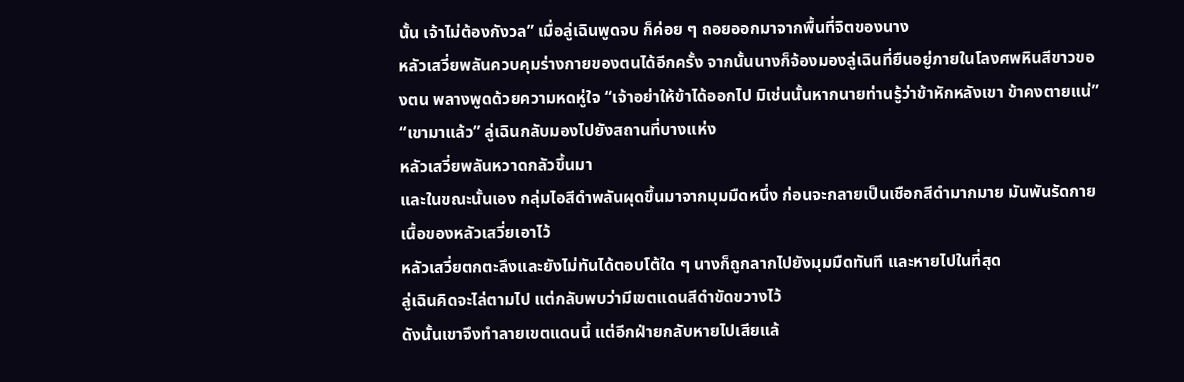นั้น เจ้าไม่ต้องกังวล” เมื่อลู่เฉินพูดจบ ก็ค่อย ๆ ถอยออกมาจากพื้นที่จิตของนาง
หลัวเสวี่ยพลันควบคุมร่างกายของตนได้อีกครั้ง จากนั้นนางก็จ้องมองลู่เฉินที่ยืนอยู่ภายในโลงศพหินสีขาวของตน พลางพูดด้วยความหดหู่ใจ “เจ้าอย่าให้ข้าได้ออกไป มิเช่นนั้นหากนายท่านรู้ว่าข้าหักหลังเขา ข้าคงตายแน่”
“เขามาแล้ว” ลู่เฉินกลับมองไปยังสถานที่บางแห่ง
หลัวเสวี่ยพลันหวาดกลัวขึ้นมา
และในขณะนั้นเอง กลุ่มไอสีดำพลันผุดขึ้นมาจากมุมมืดหนึ่ง ก่อนจะกลายเป็นเชือกสีดำมากมาย มันพันรัดกายเนื้อของหลัวเสวี่ยเอาไว้
หลัวเสวี่ยตกตะลึงและยังไม่ทันได้ตอบโต้ใด ๆ นางก็ถูกลากไปยังมุมมืดทันที และหายไปในที่สุด
ลู่เฉินคิดจะไล่ตามไป แต่กลับพบว่ามีเขตแดนสีดำขัดขวางไว้
ดังนั้นเขาจึงทำลายเขตแดนนี้ แต่อีกฝ่ายกลับหายไปเสียแล้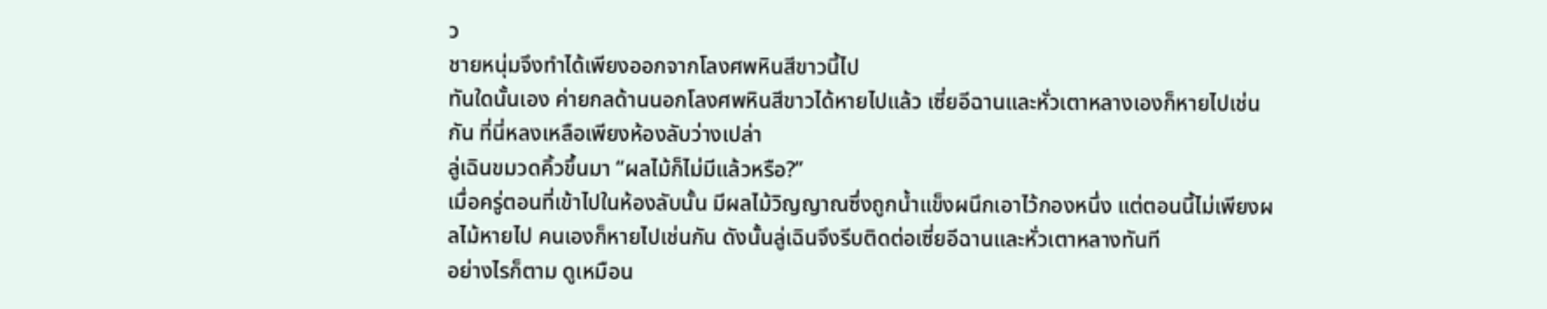ว
ชายหนุ่มจึงทำได้เพียงออกจากโลงศพหินสีขาวนี้ไป
ทันใดนั้นเอง ค่ายกลด้านนอกโลงศพหินสีขาวได้หายไปแล้ว เซี่ยอีฉานและหั่วเตาหลางเองก็หายไปเช่นกัน ที่นี่หลงเหลือเพียงห้องลับว่างเปล่า
ลู่เฉินขมวดคิ้วขึ้นมา “ผลไม้ก็ไม่มีแล้วหรือ?”
เมื่อครู่ตอนที่เข้าไปในห้องลับนั้น มีผลไม้วิญญาณซึ่งถูกน้ำแข็งผนึกเอาไว้กองหนึ่ง แต่ตอนนี้ไม่เพียงผลไม้หายไป คนเองก็หายไปเช่นกัน ดังนั้นลู่เฉินจึงรีบติดต่อเซี่ยอีฉานและหั่วเตาหลางทันที
อย่างไรก็ตาม ดูเหมือน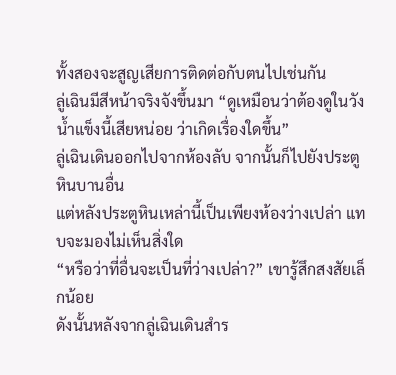ทั้งสองจะสูญเสียการติดต่อกับตนไปเช่นกัน
ลู่เฉินมีสีหน้าจริงจังขึ้นมา “ดูเหมือนว่าต้องดูในวังน้ำแข็งนี้เสียหน่อย ว่าเกิดเรื่องใดขึ้น”
ลู่เฉินเดินออกไปจากห้องลับ จากนั้นก็ไปยังประตูหินบานอื่น
แต่หลังประตูหินเหล่านี้เป็นเพียงห้องว่างเปล่า แทบจะมองไม่เห็นสิ่งใด
“หรือว่าที่อื่นจะเป็นที่ว่างเปล่า?” เขารู้สึกสงสัยเล็กน้อย
ดังนั้นหลังจากลู่เฉินเดินสำร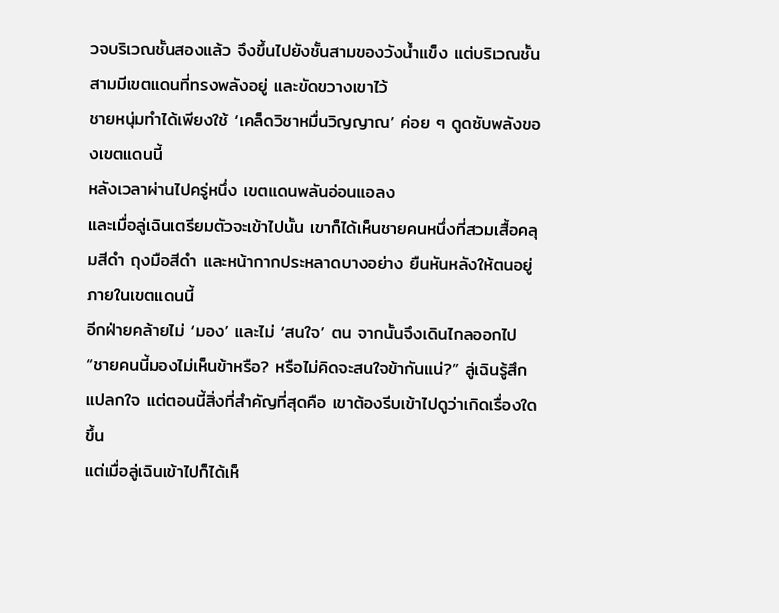วจบริเวณชั้นสองแล้ว จึงขึ้นไปยังชั้นสามของวังน้ำแข็ง แต่บริเวณชั้นสามมีเขตแดนที่ทรงพลังอยู่ และขัดขวางเขาไว้
ชายหนุ่มทำได้เพียงใช้ ‘เคล็ดวิชาหมื่นวิญญาณ’ ค่อย ๆ ดูดซับพลังของเขตแดนนี้
หลังเวลาผ่านไปครู่หนึ่ง เขตแดนพลันอ่อนแอลง
และเมื่อลู่เฉินเตรียมตัวจะเข้าไปนั้น เขาก็ได้เห็นชายคนหนึ่งที่สวมเสื้อคลุมสีดำ ถุงมือสีดำ และหน้ากากประหลาดบางอย่าง ยืนหันหลังให้ตนอยู่ภายในเขตแดนนี้
อีกฝ่ายคล้ายไม่ ‘มอง’ และไม่ ‘สนใจ’ ตน จากนั้นจึงเดินไกลออกไป
“ชายคนนี้มองไม่เห็นข้าหรือ? หรือไม่คิดจะสนใจข้ากันแน่?” ลู่เฉินรู้สึกแปลกใจ แต่ตอนนี้สิ่งที่สำคัญที่สุดคือ เขาต้องรีบเข้าไปดูว่าเกิดเรื่องใดขึ้น
แต่เมื่อลู่เฉินเข้าไปก็ได้เห็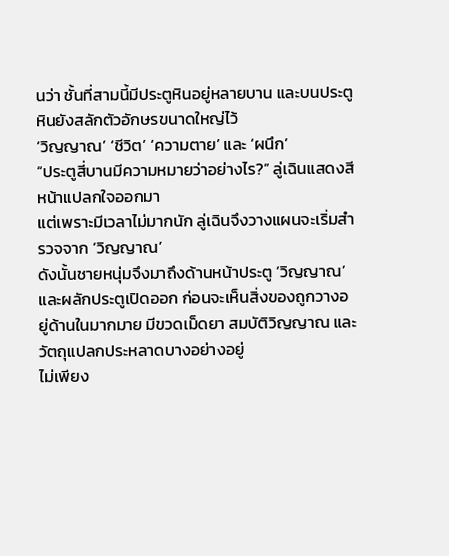นว่า ชั้นที่สามนี้มีประตูหินอยู่หลายบาน และบนประตูหินยังสลักตัวอักษรขนาดใหญ่ไว้
‘วิญญาณ’ ‘ชีวิต’ ‘ความตาย’ และ ‘ผนึก’
“ประตูสี่บานมีความหมายว่าอย่างไร?” ลู่เฉินแสดงสีหน้าแปลกใจออกมา
แต่เพราะมีเวลาไม่มากนัก ลู่เฉินจึงวางแผนจะเริ่มสำรวจจาก ‘วิญญาณ’
ดังนั้นชายหนุ่มจึงมาถึงด้านหน้าประตู ‘วิญญาณ’ และผลักประตูเปิดออก ก่อนจะเห็นสิ่งของถูกวางอยู่ด้านในมากมาย มีขวดเม็ดยา สมบัติวิญญาณ และวัตถุแปลกประหลาดบางอย่างอยู่
ไม่เพียง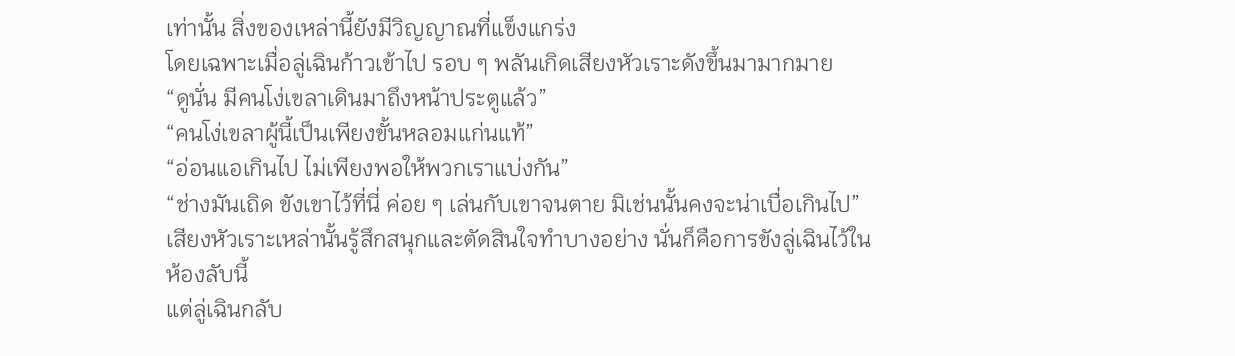เท่านั้น สิ่งของเหล่านี้ยังมีวิญญาณที่แข็งแกร่ง
โดยเฉพาะเมื่อลู่เฉินก้าวเข้าไป รอบ ๆ พลันเกิดเสียงหัวเราะดังขึ้นมามากมาย
“ดูนั่น มีคนโง่เขลาเดินมาถึงหน้าประตูแล้ว”
“คนโง่เขลาผู้นี้เป็นเพียงขั้นหลอมแก่นแท้”
“อ่อนแอเกินไป ไม่เพียงพอให้พวกเราแบ่งกัน”
“ช่างมันเถิด ขังเขาไว้ที่นี่ ค่อย ๆ เล่นกับเขาจนตาย มิเช่นนั้นคงจะน่าเบื่อเกินไป”
เสียงหัวเราะเหล่านั้นรู้สึกสนุกและตัดสินใจทำบางอย่าง นั่นก็คือการขังลู่เฉินไว้ในห้องลับนี้
แต่ลู่เฉินกลับ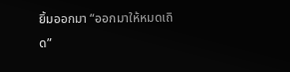ยิ้มออกมา “ออกมาให้หมดเถิด”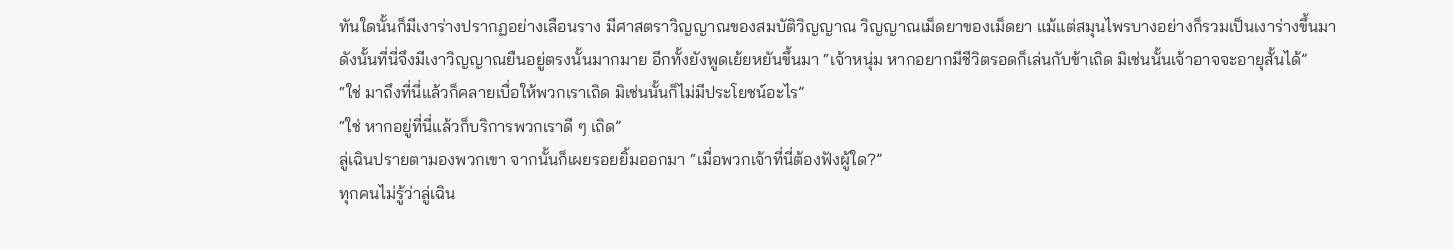ทันใดนั้นก็มีเงาร่างปรากฏอย่างเลือนราง มีศาสตราวิญญาณของสมบัติวิญญาณ วิญญาณเม็ดยาของเม็ดยา แม้แต่สมุนไพรบางอย่างก็รวมเป็นเงาร่างขึ้นมา
ดังนั้นที่นี่จึงมีเงาวิญญาณยืนอยู่ตรงนั้นมากมาย อีกทั้งยังพูดเย้ยหยันขึ้นมา “เจ้าหนุ่ม หากอยากมีชีวิตรอดก็เล่นกับข้าเถิด มิเช่นนั้นเจ้าอาจจะอายุสั้นได้”
“ใช่ มาถึงที่นี่แล้วก็คลายเบื่อให้พวกเราเถิด มิเช่นนั้นก็ไม่มีประโยชน์อะไร”
“ใช่ หากอยู่ที่นี่แล้วก็บริการพวกเราดี ๆ เถิด”
ลู่เฉินปรายตามองพวกเขา จากนั้นก็เผยรอยยิ้มออกมา “เมื่อพวกเจ้าที่นี่ต้องฟังผู้ใด?”
ทุกคนไม่รู้ว่าลู่เฉิน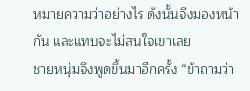หมายความว่าอย่างไร ดังนั้นจึงมองหน้ากัน และแทบจะไม่สนใจเขาเลย
ชายหนุ่มจึงพูดขึ้นมาอีกครั้ง “ข้าถามว่า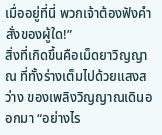เมื่ออยู่ที่นี่ พวกเจ้าต้องฟังคำสั่งของผู้ใด!”
สิ่งที่เกิดขึ้นคือเม็ดยาวิญญาณ ที่ทั้งร่างเต็มไปด้วยแสงสว่าง ของเพลิงวิญญาณเดินออกมา “อย่างไร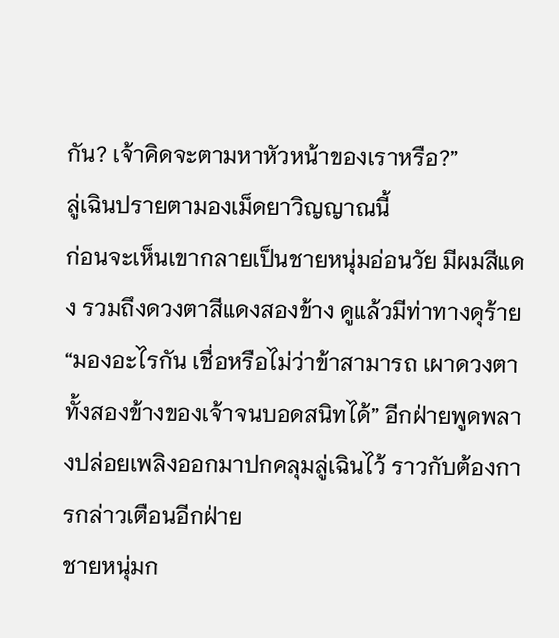กัน? เจ้าคิดจะตามหาหัวหน้าของเราหรือ?”
ลู่เฉินปรายตามองเม็ดยาวิญญาณนี้
ก่อนจะเห็นเขากลายเป็นชายหนุ่มอ่อนวัย มีผมสีแดง รวมถึงดวงตาสีแดงสองข้าง ดูแล้วมีท่าทางดุร้าย
“มองอะไรกัน เชื่อหรือไม่ว่าข้าสามารถ เผาดวงตาทั้งสองข้างของเจ้าจนบอดสนิทได้” อีกฝ่ายพูดพลางปล่อยเพลิงออกมาปกคลุมลู่เฉินไว้ ราวกับต้องการกล่าวเตือนอีกฝ่าย
ชายหนุ่มก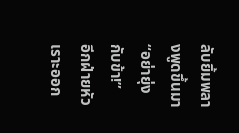ลับยิ้มพลางพูดขึ้นมา “อย่ายุ่งกับข้า!”
อีกฝ่ายหัวเราะออก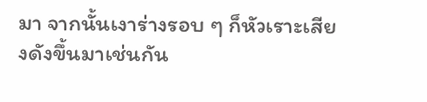มา จากนั้นเงาร่างรอบ ๆ ก็หัวเราะเสียงดังขึ้นมาเช่นกัน